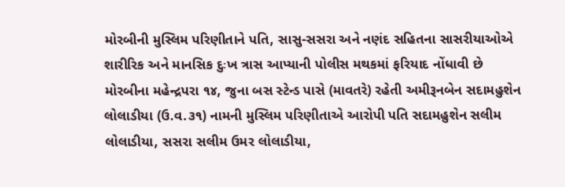મોરબીની મુસ્લિમ પરિણીતાને પતિ, સાસુ-સસરા અને નણંદ સહિતના સાસરીયાઓએ શારીરિક અને માનસિક દુઃખ ત્રાસ આપ્યાની પોલીસ મથકમાં ફરિયાદ નોંધાવી છે
મોરબીના મહેન્દ્રપરા ૧૪, જુના બસ સ્ટેન્ડ પાસે (માવતરે) રહેતી અમીરૂનબેન સદામહુશેન લોલાડીયા (ઉ.વ.૩૧) નામની મુસ્લિમ પરિણીતાએ આરોપી પતિ સદામહુશેન સલીમ લોલાડીયા, સસરા સલીમ ઉમર લોલાડીયા,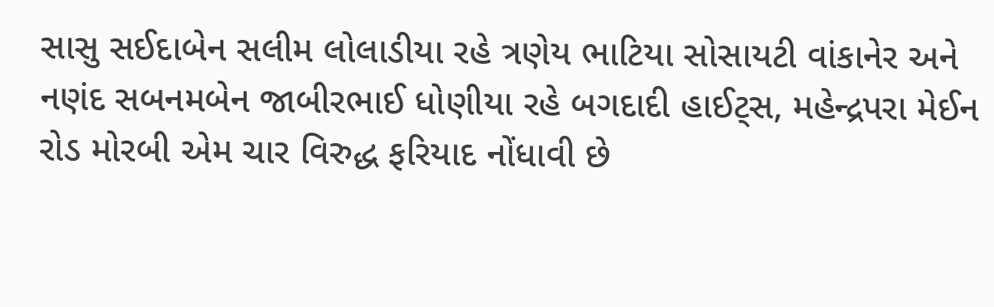સાસુ સઈદાબેન સલીમ લોલાડીયા રહે ત્રણેય ભાટિયા સોસાયટી વાંકાનેર અને નણંદ સબનમબેન જાબીરભાઈ ધોણીયા રહે બગદાદી હાઈટ્સ, મહેન્દ્રપરા મેઈન રોડ મોરબી એમ ચાર વિરુદ્ધ ફરિયાદ નોંધાવી છે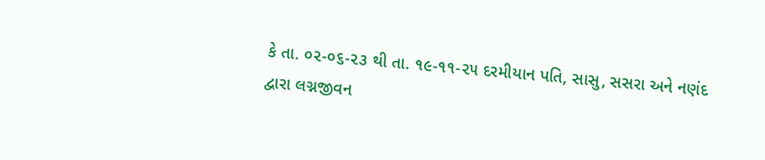કે તા. ૦૨-૦૬-૨૩ થી તા. ૧૯-૧૧-૨૫ દરમીયાન પતિ, સાસુ, સસરા અને નણંદ દ્વારા લગ્નજીવન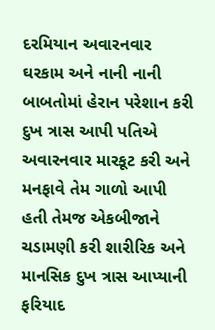દરમિયાન અવારનવાર ઘરકામ અને નાની નાની બાબતોમાં હેરાન પરેશાન કરી દુખ ત્રાસ આપી પતિએ અવારનવાર મારકૂટ કરી અને મનફાવે તેમ ગાળો આપી હતી તેમજ એકબીજાને ચડામણી કરી શારીરિક અને માનસિક દુખ ત્રાસ આપ્યાની ફરિયાદ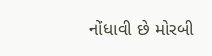નોંધાવી છે મોરબી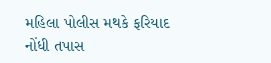મહિલા પોલીસ મથકે ફરિયાદ નોંધી તપાસ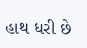હાથ ધરી છે